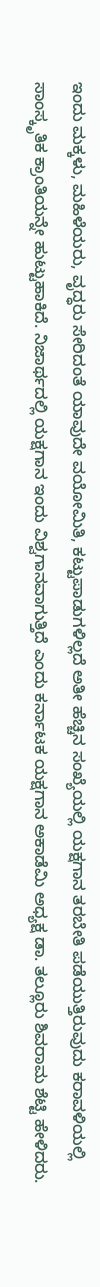ಇಂದು ಮಕ್ಕಳು, ಮಹಿಳೆಯರು, ವೃದ್ಧರು ಸೇರಿದಂತೆ ಯಾವುದೇ ವಯೋಮಿತಿ, ಕಟ್ಟುಪಾಡುಗಳಿಲ್ಲದೆ ಅತೀ ಹೆಚ್ಚಿನ ಸಂಖ್ಯೆಯಲ್ಲಿ ಯಕ್ಷಗಾನ ತರಬೇತಿ ಪಡೆಯುತ್ತಿರುವುದು ಕರಾವಳಿಯಲ್ಲಿ ಸಾಂಸ್ಕೃತಿಕ ಕ್ರಾಂತಿಯನ್ನೇ ಹುಟ್ಟುಹಾಕಿದೆ. ನಿಜಾರ್ಥದಲ್ಲಿ ಯಕ್ಷಗಾನ ಇಂದು ವಿಶ್ವಗಾನವಾಗುತ್ತಿದೆ ಎಂದು ಕರ್ನಾಟಕ ಯಕ್ಷಗಾನ ಅಕಾಡೆಮಿ ಅಧ್ಯಕ್ಷ ಡಾ. ತಲ್ಲೂರು ಶಿವರಾಮ ಶೆಟ್ಟಿ ಹೇಳಿದರು.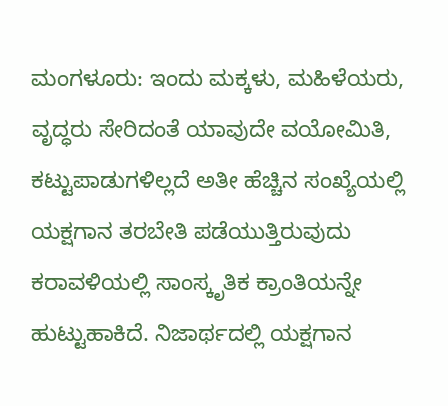ಮಂಗಳೂರು: ಇಂದು ಮಕ್ಕಳು, ಮಹಿಳೆಯರು, ವೃದ್ಧರು ಸೇರಿದಂತೆ ಯಾವುದೇ ವಯೋಮಿತಿ, ಕಟ್ಟುಪಾಡುಗಳಿಲ್ಲದೆ ಅತೀ ಹೆಚ್ಚಿನ ಸಂಖ್ಯೆಯಲ್ಲಿ ಯಕ್ಷಗಾನ ತರಬೇತಿ ಪಡೆಯುತ್ತಿರುವುದು ಕರಾವಳಿಯಲ್ಲಿ ಸಾಂಸ್ಕೃತಿಕ ಕ್ರಾಂತಿಯನ್ನೇ ಹುಟ್ಟುಹಾಕಿದೆ. ನಿಜಾರ್ಥದಲ್ಲಿ ಯಕ್ಷಗಾನ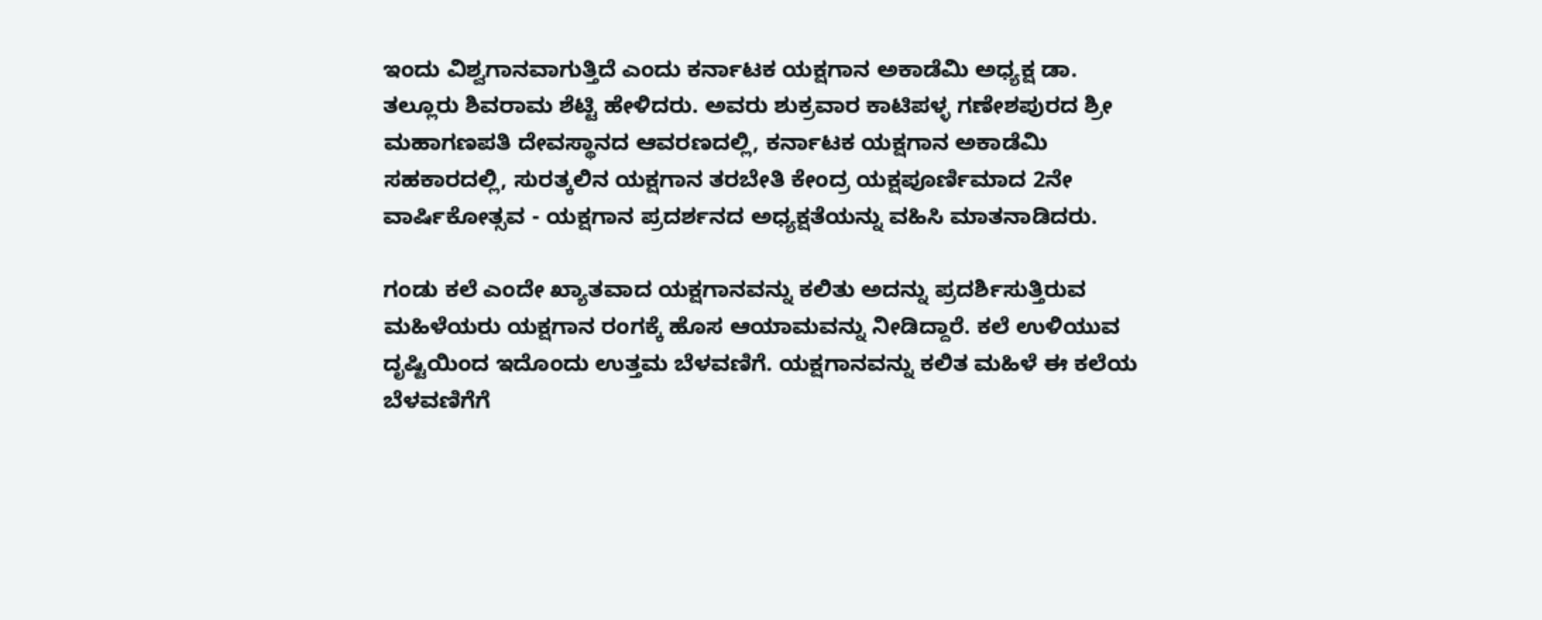ಇಂದು ವಿಶ್ವಗಾನವಾಗುತ್ತಿದೆ ಎಂದು ಕರ್ನಾಟಕ ಯಕ್ಷಗಾನ ಅಕಾಡೆಮಿ ಅಧ್ಯಕ್ಷ ಡಾ. ತಲ್ಲೂರು ಶಿವರಾಮ ಶೆಟ್ಟಿ ಹೇಳಿದರು. ಅವರು ಶುಕ್ರವಾರ ಕಾಟಿಪಳ್ಳ ಗಣೇಶಪುರದ ಶ್ರೀ ಮಹಾಗಣಪತಿ ದೇವಸ್ಥಾನದ ಆವರಣದಲ್ಲಿ, ಕರ್ನಾಟಕ ಯಕ್ಷಗಾನ ಅಕಾಡೆಮಿ ಸಹಕಾರದಲ್ಲಿ, ಸುರತ್ಕಲಿನ ಯಕ್ಷಗಾನ ತರಬೇತಿ ಕೇಂದ್ರ ಯಕ್ಷಪೂರ್ಣಿಮಾದ 2ನೇ ವಾರ್ಷಿಕೋತ್ಸವ - ಯಕ್ಷಗಾನ ಪ್ರದರ್ಶನದ ಅಧ್ಯಕ್ಷತೆಯನ್ನು ವಹಿಸಿ ಮಾತನಾಡಿದರು.

ಗಂಡು ಕಲೆ ಎಂದೇ ಖ್ಯಾತವಾದ ಯಕ್ಷಗಾನವನ್ನು ಕಲಿತು ಅದನ್ನು ಪ್ರದರ್ಶಿಸುತ್ತಿರುವ ಮಹಿಳೆಯರು ಯಕ್ಷಗಾನ ರಂಗಕ್ಕೆ ಹೊಸ ಆಯಾಮವನ್ನು ನೀಡಿದ್ದಾರೆ. ಕಲೆ ಉಳಿಯುವ ದೃಷ್ಟಿಯಿಂದ ಇದೊಂದು ಉತ್ತಮ ಬೆಳವಣಿಗೆ. ಯಕ್ಷಗಾನವನ್ನು ಕಲಿತ ಮಹಿಳೆ ಈ ಕಲೆಯ ಬೆಳವಣಿಗೆಗೆ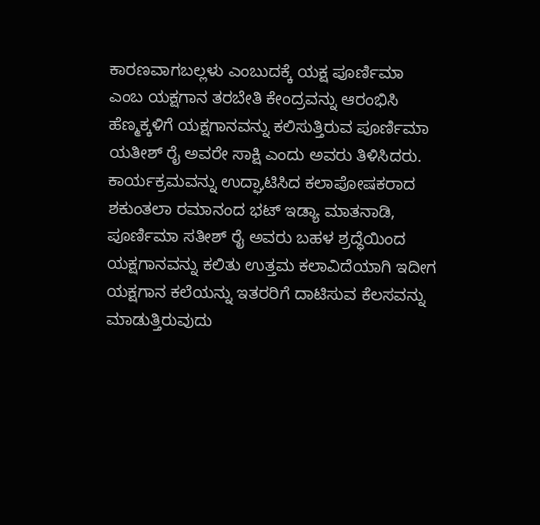ಕಾರಣವಾಗಬಲ್ಲಳು ಎಂಬುದಕ್ಕೆ ಯಕ್ಷ ಪೂರ್ಣಿಮಾ ಎಂಬ ಯಕ್ಷಗಾನ ತರಬೇತಿ ಕೇಂದ್ರವನ್ನು ಆರಂಭಿಸಿ ಹೆಣ್ಮಕ್ಕಳಿಗೆ ಯಕ್ಷಗಾನವನ್ನು ಕಲಿಸುತ್ತಿರುವ ಪೂರ್ಣಿಮಾ ಯತೀಶ್ ರೈ ಅವರೇ ಸಾಕ್ಷಿ ಎಂದು ಅವರು ತಿಳಿಸಿದರು. ಕಾರ್ಯಕ್ರಮವನ್ನು ಉದ್ಘಾಟಿಸಿದ ಕಲಾಪೋಷಕರಾದ ಶಕುಂತಲಾ ರಮಾನಂದ ಭಟ್ ಇಡ್ಯಾ ಮಾತನಾಡಿ, ಪೂರ್ಣಿಮಾ ಸತೀಶ್ ರೈ ಅವರು ಬಹಳ ಶ್ರದ್ಧೆಯಿಂದ ಯಕ್ಷಗಾನವನ್ನು ಕಲಿತು ಉತ್ತಮ ಕಲಾವಿದೆಯಾಗಿ ಇದೀಗ ಯಕ್ಷಗಾನ ಕಲೆಯನ್ನು ಇತರರಿಗೆ ದಾಟಿಸುವ ಕೆಲಸವನ್ನು ಮಾಡುತ್ತಿರುವುದು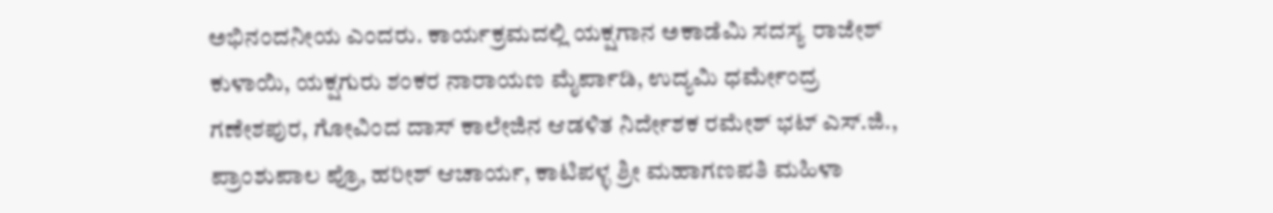ಅಭಿನಂದನೀಯ ಎಂದರು. ಕಾರ್ಯಕ್ರಮದಲ್ಲಿ ಯಕ್ಷಗಾನ ಅಕಾಡೆಮಿ ಸದಸ್ಯ ರಾಜೇಶ್ ಕುಳಾಯಿ, ಯಕ್ಷಗುರು ಶಂಕರ ನಾರಾಯಣ ಮೈರ್ಪಾಡಿ, ಉದ್ಯಮಿ ಧರ್ಮೇಂದ್ರ ಗಣೇಶಪುರ, ಗೋವಿಂದ ದಾಸ್ ಕಾಲೇಜಿನ ಆಡಳಿತ ನಿರ್ದೇಶಕ ರಮೇಶ್ ಭಟ್ ಎಸ್.ಜಿ., ಪ್ರಾಂಶುಪಾಲ ಪ್ರೊ, ಹರೀಶ್ ಆಚಾರ್ಯ, ಕಾಟಿಪಳ್ಳ ಶ್ರೀ ಮಹಾಗಣಪತಿ ಮಹಿಳಾ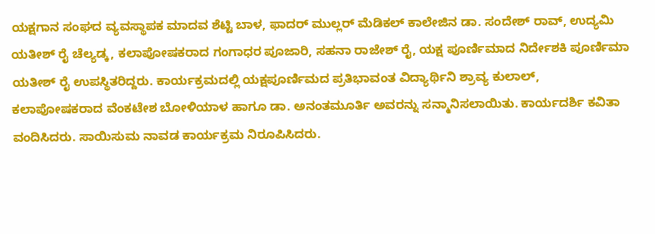ಯಕ್ಷಗಾನ ಸಂಘದ ವ್ಯವಸ್ಥಾಪಕ ಮಾದವ ಶೆಟ್ಟಿ ಬಾಳ, ಫಾದರ್ ಮುಲ್ಲರ್ ಮೆಡಿಕಲ್ ಕಾಲೇಜಿನ ಡಾ. ಸಂದೇಶ್ ರಾವ್, ಉದ್ಯಮಿ ಯತೀಶ್ ರೈ ಚೆಲ್ಯಡ್ಕ, ಕಲಾಪೋಷಕರಾದ ಗಂಗಾಧರ ಪೂಜಾರಿ, ಸಹನಾ ರಾಜೇಶ್ ರೈ, ಯಕ್ಷ ಪೂರ್ಣಿಮಾದ ನಿರ್ದೇಶಕಿ ಪೂರ್ಣಿಮಾ ಯತೀಶ್ ರೈ ಉಪಸ್ಥಿತರಿದ್ದರು. ಕಾರ್ಯಕ್ರಮದಲ್ಲಿ ಯಕ್ಷಪೂರ್ಣಿಮದ ಪ್ರತಿಭಾವಂತ ವಿದ್ಯಾರ್ಥಿನಿ ಶ್ರಾವ್ಯ ಕುಲಾಲ್‌, ಕಲಾಪೋಷಕರಾದ ವೆಂಕಟೇಶ ಬೋಳಿಯಾಳ ಹಾಗೂ ಡಾ. ಅನಂತಮೂರ್ತಿ ಅವರನ್ನು ಸನ್ಮಾನಿಸಲಾಯಿತು. ಕಾರ್ಯದರ್ಶಿ ಕವಿತಾ ವಂದಿಸಿದರು. ಸಾಯಿಸುಮ ನಾವಡ ಕಾರ್ಯಕ್ರಮ ನಿರೂಪಿಸಿದರು.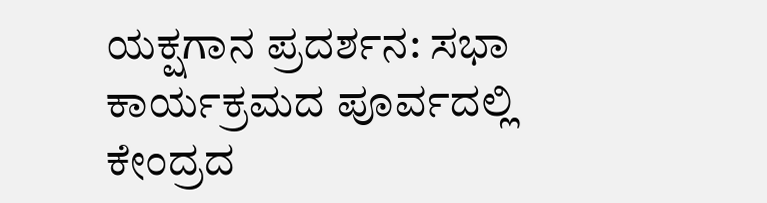ಯಕ್ಷಗಾನ ಪ್ರದರ್ಶನ: ಸಭಾ ಕಾರ್ಯಕ್ರಮದ ಪೂರ್ವದಲ್ಲಿ ಕೇಂದ್ರದ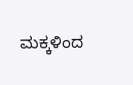ಮಕ್ಕಳಿಂದ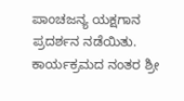ಪಾಂಚಜನ್ಯ ಯಕ್ಷಗಾನ ಪ್ರದರ್ಶನ ನಡೆಯಿತು. ಕಾರ್ಯಕ್ರಮದ ನಂತರ ಶ್ರೀ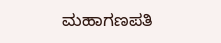ಮಹಾಗಣಪತಿ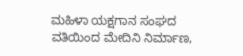ಮಹಿಳಾ ಯಕ್ಷಗಾನ ಸಂಘದ ವತಿಯಿಂದ ಮೇದಿನಿ ನಿರ್ಮಾಣ,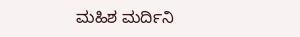ಮಹಿಶ ಮರ್ದಿನಿ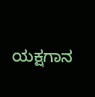ಯಕ್ಷಗಾನ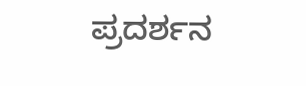ಪ್ರದರ್ಶನ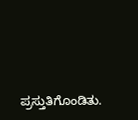ಪ್ರಸ್ತುತಿಗೊಂಡಿತು.